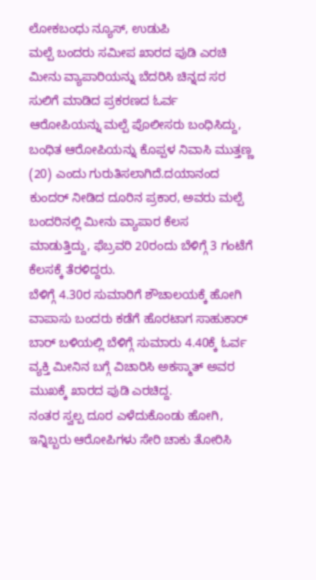ಲೋಕಬಂಧು ನ್ಯೂಸ್, ಉಡುಪಿ
ಮಲ್ಪೆ ಬಂದರು ಸಮೀಪ ಖಾರದ ಪುಡಿ ಎರಚಿ ಮೀನು ವ್ಯಾಪಾರಿಯನ್ನು ಬೆದರಿಸಿ ಚಿನ್ನದ ಸರ ಸುಲಿಗೆ ಮಾಡಿದ ಪ್ರಕರಣದ ಓರ್ವ ಆರೋಪಿಯನ್ನು ಮಲ್ಪೆ ಪೊಲೀಸರು ಬಂಧಿಸಿದ್ದು, ಬಂಧಿತ ಆರೋಪಿಯನ್ನು ಕೊಪ್ಪಳ ನಿವಾಸಿ ಮುತ್ತಣ್ಣ (20) ಎಂದು ಗುರುತಿಸಲಾಗಿದೆ.ದಯಾನಂದ ಕುಂದರ್ ನೀಡಿದ ದೂರಿನ ಪ್ರಕಾರ, ಅವರು ಮಲ್ಪೆ ಬಂದರಿನಲ್ಲಿ ಮೀನು ವ್ಯಾಪಾರ ಕೆಲಸ ಮಾಡುತ್ತಿದ್ದು, ಫೆಬ್ರವರಿ 20ರಂದು ಬೆಳಿಗ್ಗೆ 3 ಗಂಟೆಗೆ ಕೆಲಸಕ್ಕೆ ತೆರಳಿದ್ದರು.
ಬೆಳಿಗ್ಗೆ 4.30ರ ಸುಮಾರಿಗೆ ಶೌಚಾಲಯಕ್ಕೆ ಹೋಗಿ ವಾಪಾಸು ಬಂದರು ಕಡೆಗೆ ಹೊರಟಾಗ ಸಾಹುಕಾರ್ ಬಾರ್ ಬಳಿಯಲ್ಲಿ ಬೆಳಿಗ್ಗೆ ಸುಮಾರು 4.40ಕ್ಕೆ ಓರ್ವ ವ್ಯಕ್ತಿ ಮೀನಿನ ಬಗ್ಗೆ ವಿಚಾರಿಸಿ ಅಕಸ್ಮಾತ್ ಅವರ ಮುಖಕ್ಕೆ ಖಾರದ ಪುಡಿ ಎರಚಿದ್ದ.
ನಂತರ ಸ್ವಲ್ಪ ದೂರ ಎಳೆದುಕೊಂಡು ಹೋಗಿ, ಇನ್ನಿಬ್ಬರು ಆರೋಪಿಗಳು ಸೇರಿ ಚಾಕು ತೋರಿಸಿ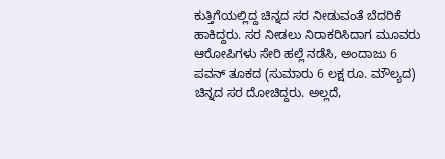ಕುತ್ತಿಗೆಯಲ್ಲಿದ್ದ ಚಿನ್ನದ ಸರ ನೀಡುವಂತೆ ಬೆದರಿಕೆ ಹಾಕಿದ್ದರು. ಸರ ನೀಡಲು ನಿರಾಕರಿಸಿದಾಗ ಮೂವರು ಆರೋಪಿಗಳು ಸೇರಿ ಹಲ್ಲೆ ನಡೆಸಿ, ಅಂದಾಜು 6 ಪವನ್ ತೂಕದ (ಸುಮಾರು 6 ಲಕ್ಷ ರೂ. ಮೌಲ್ಯದ) ಚಿನ್ನದ ಸರ ದೋಚಿದ್ದರು. ಅಲ್ಲದೆ,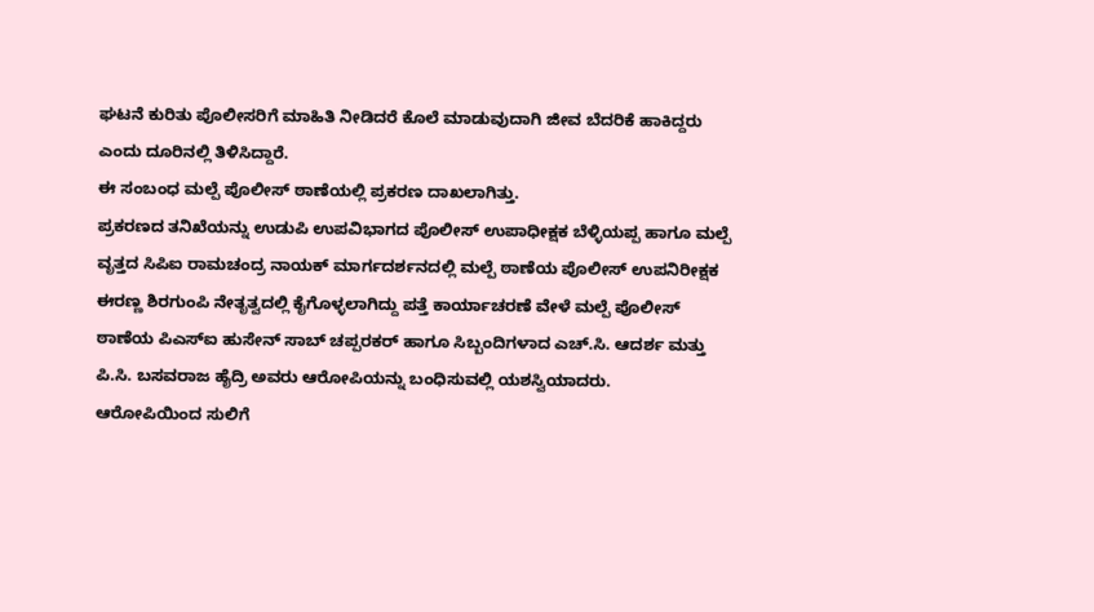ಘಟನೆ ಕುರಿತು ಪೊಲೀಸರಿಗೆ ಮಾಹಿತಿ ನೀಡಿದರೆ ಕೊಲೆ ಮಾಡುವುದಾಗಿ ಜೀವ ಬೆದರಿಕೆ ಹಾಕಿದ್ದರು ಎಂದು ದೂರಿನಲ್ಲಿ ತಿಳಿಸಿದ್ದಾರೆ.
ಈ ಸಂಬಂಧ ಮಲ್ಪೆ ಪೊಲೀಸ್ ಠಾಣೆಯಲ್ಲಿ ಪ್ರಕರಣ ದಾಖಲಾಗಿತ್ತು.
ಪ್ರಕರಣದ ತನಿಖೆಯನ್ನು ಉಡುಪಿ ಉಪವಿಭಾಗದ ಪೊಲೀಸ್ ಉಪಾಧೀಕ್ಷಕ ಬೆಳ್ಳಿಯಪ್ಪ ಹಾಗೂ ಮಲ್ಪೆ ವೃತ್ತದ ಸಿಪಿಐ ರಾಮಚಂದ್ರ ನಾಯಕ್ ಮಾರ್ಗದರ್ಶನದಲ್ಲಿ ಮಲ್ಪೆ ಠಾಣೆಯ ಪೊಲೀಸ್ ಉಪನಿರೀಕ್ಷಕ ಈರಣ್ಣ ಶಿರಗುಂಪಿ ನೇತೃತ್ವದಲ್ಲಿ ಕೈಗೊಳ್ಳಲಾಗಿದ್ದು ಪತ್ತೆ ಕಾರ್ಯಾಚರಣೆ ವೇಳೆ ಮಲ್ಪೆ ಪೊಲೀಸ್ ಠಾಣೆಯ ಪಿಎಸ್ಐ ಹುಸೇನ್ ಸಾಬ್ ಚಪ್ಪರಕರ್ ಹಾಗೂ ಸಿಬ್ಬಂದಿಗಳಾದ ಎಚ್.ಸಿ. ಆದರ್ಶ ಮತ್ತು ಪಿ.ಸಿ. ಬಸವರಾಜ ಹೈದ್ರಿ ಅವರು ಆರೋಪಿಯನ್ನು ಬಂಧಿಸುವಲ್ಲಿ ಯಶಸ್ವಿಯಾದರು.
ಆರೋಪಿಯಿಂದ ಸುಲಿಗೆ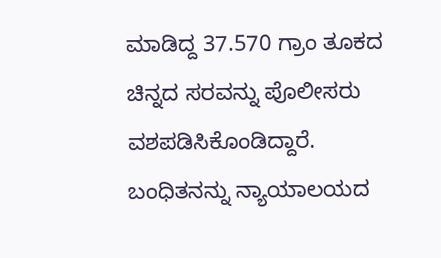ಮಾಡಿದ್ದ 37.570 ಗ್ರಾಂ ತೂಕದ ಚಿನ್ನದ ಸರವನ್ನು ಪೊಲೀಸರು ವಶಪಡಿಸಿಕೊಂಡಿದ್ದಾರೆ.
ಬಂಧಿತನನ್ನು ನ್ಯಾಯಾಲಯದ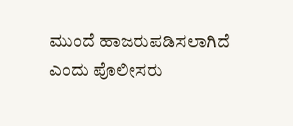ಮುಂದೆ ಹಾಜರುಪಡಿಸಲಾಗಿದೆ ಎಂದು ಪೊಲೀಸರು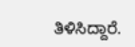ತಿಳಿಸಿದ್ದಾರೆ.